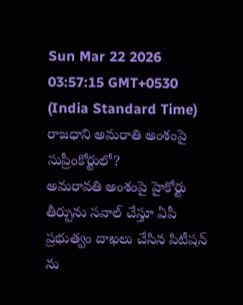Sun Mar 22 2026 03:57:15 GMT+0530 (India Standard Time)
రాజధాని అమరాతి అంశంపై సుప్రీంకోర్టులో?
అమరావతి అంశంపై హైకోర్టు తీర్పును సవాల్ చేస్తూ ఏపీ ప్రభుత్వం దాఖలు చేసిన పిటీషన్ ను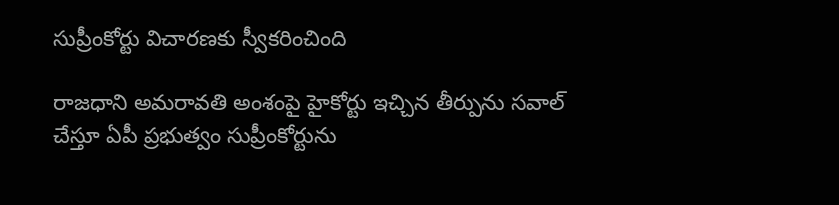సుప్రీంకోర్టు విచారణకు స్వీకరించింది

రాజధాని అమరావతి అంశంపై హైకోర్టు ఇచ్చిన తీర్పును సవాల్ చేస్తూ ఏపీ ప్రభుత్వం సుప్రీంకోర్టును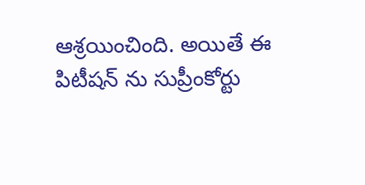ఆశ్రయించింది. అయితే ఈ పిటీషన్ ను సుప్రీంకోర్టు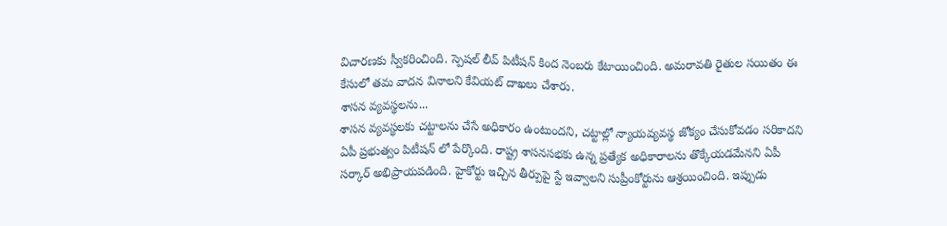విచారణకు స్వీకరించింది. స్పెషల్ లీవ్ పిటీషన్ కింద నెంబరు కేటాయించింది. అమరావతి రైతుల సయితం ఈ కేసులో తమ వాదన వినాలని కేవియట్ దాఖలు చేశారు.
శాసన వ్యవస్థలను...
శాసన వ్యవస్థలకు చట్టాలను చేసే అధికారం ఉంటుందని, చట్టాల్లో న్యాయవ్యవస్థ జోక్యం చేసుకోవడం సరికాదని ఏపీ ప్రభుత్వం పిటీషన్ లో పేర్కొంది. రాష్ట్ర శాసనసభకు ఉన్న ప్రత్యేక అధికారాలను తొక్కేయడమేనని ఏపీ సర్కార్ అభిప్రాయపడింది. హైకోర్టు ఇచ్చిన తీర్పుపై స్టే ఇవ్వాలని సుప్రీంకోర్టును ఆశ్రయించింది. ఇప్పుడు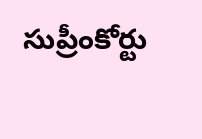సుప్రీంకోర్టు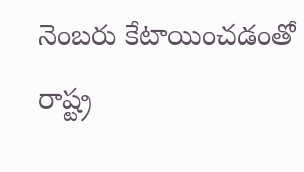నెంబరు కేటాయించడంతో రాష్ట్ర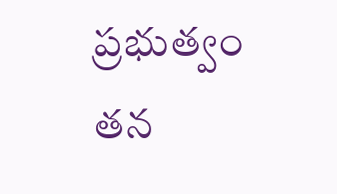ప్రభుత్వం తన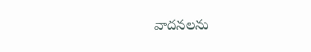వాదనలను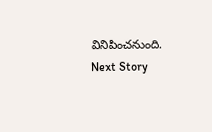వినిపించనుంది.
Next Story